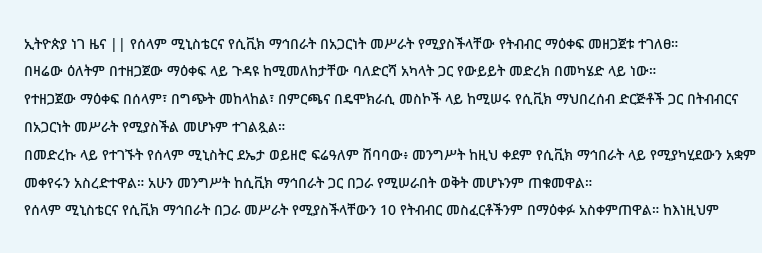ኢትዮጵያ ነገ ዜና || የሰላም ሚኒስቴርና የሲቪክ ማኅበራት በአጋርነት መሥራት የሚያስችላቸው የትብብር ማዕቀፍ መዘጋጀቱ ተገለፀ።
በዛሬው ዕለትም በተዘጋጀው ማዕቀፍ ላይ ጉዳዩ ከሚመለከታቸው ባለድርሻ አካላት ጋር የውይይት መድረክ በመካሄድ ላይ ነው።
የተዘጋጀው ማዕቀፍ በሰላም፣ በግጭት መከላከል፣ በምርጫና በዴሞክራሲ መስኮች ላይ ከሚሠሩ የሲቪክ ማህበረሰብ ድርጅቶች ጋር በትብብርና በአጋርነት መሥራት የሚያስችል መሆኑም ተገልጿል።
በመድረኩ ላይ የተገኙት የሰላም ሚኒስትር ደኤታ ወይዘሮ ፍሬዓለም ሽባባው፥ መንግሥት ከዚህ ቀደም የሲቪክ ማኅበራት ላይ የሚያካሂደውን አቋም መቀየሩን አስረድተዋል። አሁን መንግሥት ከሲቪክ ማኅበራት ጋር በጋራ የሚሠራበት ወቅት መሆኑንም ጠቁመዋል።
የሰላም ሚኒስቴርና የሲቪክ ማኅበራት በጋራ መሥራት የሚያስችላቸውን 10 የትብብር መስፈርቶችንም በማዕቀፉ አስቀምጠዋል። ከእነዚህም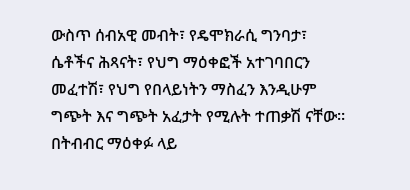ውስጥ ሰብአዊ መብት፣ የዴሞክራሲ ግንባታ፣ ሴቶችና ሕጻናት፣ የህግ ማዕቀፎች አተገባበርን መፈተሽ፣ የህግ የበላይነትን ማስፈን እንዲሁም ግጭት እና ግጭት አፈታት የሚሉት ተጠቃሽ ናቸው።
በትብብር ማዕቀፉ ላይ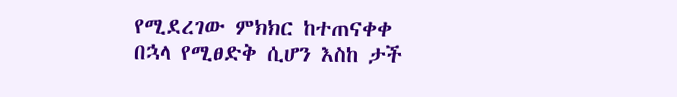የሚደረገው ምክክር ከተጠናቀቀ በኋላ የሚፀድቅ ሲሆን እስከ ታች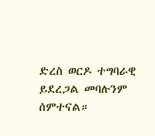ድረስ ወርዶ ተግባራዊ ይደረጋል መባሉንም ሰምተናል።